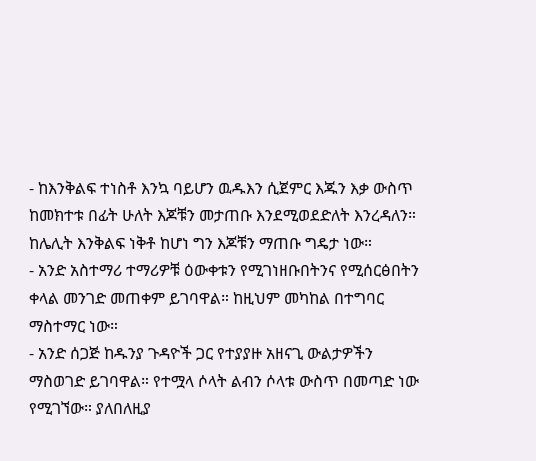- ከእንቅልፍ ተነስቶ እንኳ ባይሆን ዉዱእን ሲጀምር እጁን እቃ ውስጥ ከመክተቱ በፊት ሁለት እጆቹን መታጠቡ እንደሚወደድለት እንረዳለን። ከሌሊት እንቅልፍ ነቅቶ ከሆነ ግን እጆቹን ማጠቡ ግዴታ ነው።
- አንድ አስተማሪ ተማሪዎቹ ዕውቀቱን የሚገነዘቡበትንና የሚሰርፅበትን ቀላል መንገድ መጠቀም ይገባዋል። ከዚህም መካከል በተግባር ማስተማር ነው።
- አንድ ሰጋጅ ከዱንያ ጉዳዮች ጋር የተያያዙ አዘናጊ ውልታዎችን ማስወገድ ይገባዋል። የተሟላ ሶላት ልብን ሶላቱ ውስጥ በመጣድ ነው የሚገኘው። ያለበለዚያ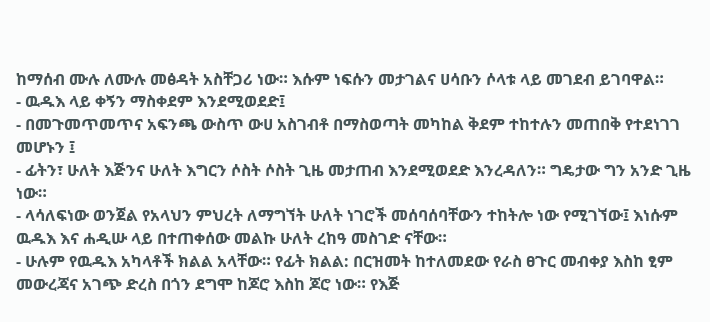ከማሰብ ሙሉ ለሙሉ መፅዳት አስቸጋሪ ነው። እሱም ነፍሱን መታገልና ሀሳቡን ሶላቱ ላይ መገደብ ይገባዋል።
- ዉዱእ ላይ ቀኝን ማስቀደም እንደሚወደድ፤
- በመጉመጥመጥና አፍንጫ ውስጥ ውሀ አስገብቶ በማስወጣት መካከል ቅደም ተከተሉን መጠበቅ የተደነገገ መሆኑን ፤
- ፊትን፣ ሁለት እጅንና ሁለት እግርን ሶስት ሶስት ጊዜ መታጠብ እንደሚወደድ እንረዳለን። ግዴታው ግን አንድ ጊዜ ነው።
- ላሳለፍነው ወንጀል የአላህን ምህረት ለማግኘት ሁለት ነገሮች መሰባሰባቸውን ተከትሎ ነው የሚገኘው፤ እነሱም ዉዱእ እና ሐዲሡ ላይ በተጠቀሰው መልኩ ሁለት ረከዓ መስገድ ናቸው።
- ሁሉም የዉዱእ አካላቶች ክልል አላቸው። የፊት ክልል: በርዝመት ከተለመደው የራስ ፀጉር መብቀያ እስከ ፂም መውረጃና አገጭ ድረስ በጎን ደግሞ ከጆሮ እስከ ጆሮ ነው። የእጅ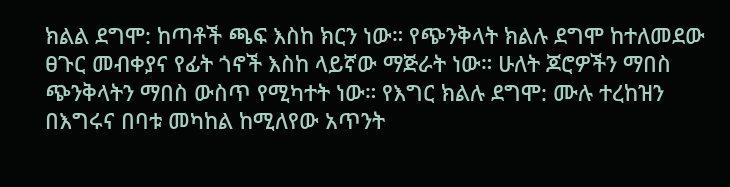ክልል ደግሞ: ከጣቶች ጫፍ እስከ ክርን ነው። የጭንቅላት ክልሉ ደግሞ ከተለመደው ፀጉር መብቀያና የፊት ጎኖች እስከ ላይኛው ማጅራት ነው። ሁለት ጆሮዎችን ማበስ ጭንቅላትን ማበስ ውስጥ የሚካተት ነው። የእግር ክልሉ ደግሞ: ሙሉ ተረከዝን በእግሩና በባቱ መካከል ከሚለየው አጥንት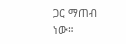ጋር ማጠብ ነው።